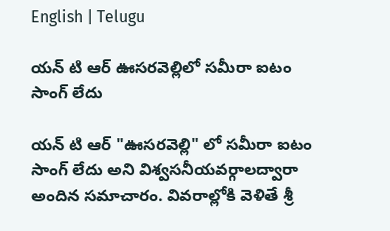English | Telugu

యన్ టి ఆర్ ఊసరవెల్లిలో సమీరా ఐటం సాంగ్ లేదు

యన్ టి ఆర్ "ఊసరవెల్లి" లో సమీరా ఐటం సాంగ్ లేదు అని విశ్వసనీయవర్గాలద్వారా అందిన సమాచారం. వివరాల్లోకి వెళితే శ్రీ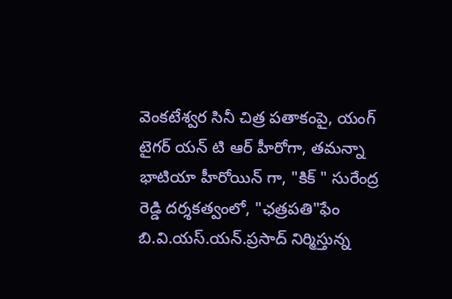వెంకటేశ్వర సినీ చిత్ర పతాకంపై, యంగ్ టైగర్ యన్ టి ఆర్ హీరోగా, తమన్నా భాటియా హీరోయిన్ గా, "కిక్ ‍" సురేంద్ర రెడ్డి దర్శకత్వంలో, "ఛత్రపతి"ఫేం బి.వి.యస్.యన్.ప్రసాద్ నిర్మిస్తున్న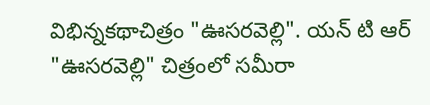విభిన్నకథాచిత్రం "ఊసరవెల్లి". యన్ టి ఆర్ "ఊసరవెల్లి" చిత్రంలో సమీరా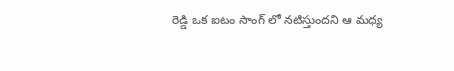రెడ్డి ఒక ఐటం సాంగ్ లో నటిస్తుందని ఆ మధ్య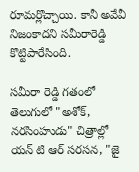రూమర్లొచ్చాయి. కానీ అవేవీ నిజంకాదని సమీరారెడ్డి కొట్టిపారేసింది.

సమీరా రెడ్డి గతంలో తెలుగులో "అశోక్, నరసింహుడు" చిత్రాల్లో యన్ టి ఆర్ సరసన, "జై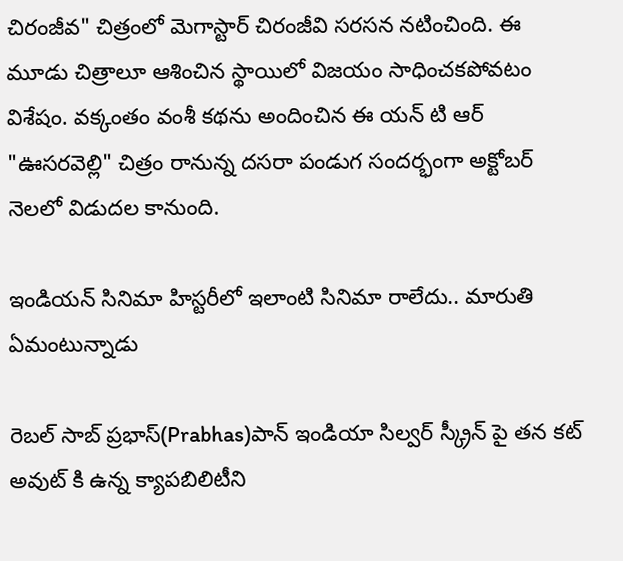చిరంజీవ" చిత్రంలో మెగాస్టార్ చిరంజీవి సరసన నటించింది. ఈ మూడు చిత్రాలూ ఆశించిన స్థాయిలో విజయం సాధించకపోవటం విశేషం. వక్కంతం వంశీ కథను అందించిన ఈ యన్ టి ఆర్ "ఊసరవెల్లి" చిత్రం రానున్న దసరా పండుగ సందర్భంగా అక్టోబర్ నెలలో విడుదల కానుంది.

ఇండియన్ సినిమా హిస్టరీలో ఇలాంటి సినిమా రాలేదు.. మారుతి ఏమంటున్నాడు

రెబల్ సాబ్ ప్రభాస్(Prabhas)పాన్ ఇండియా సిల్వర్ స్క్రీన్ పై తన కట్ అవుట్ కి ఉన్న క్యాపబిలిటీని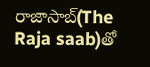రాజాసాబ్(The Raja saab)తో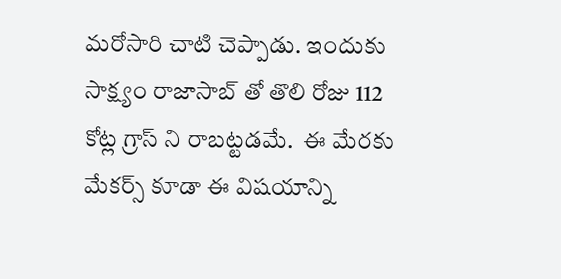మరోసారి చాటి చెప్పాడు. ఇందుకు సాక్ష్యం రాజాసాబ్ తో తొలి రోజు 112 కోట్ల గ్రాస్ ని రాబట్టడమే.  ఈ మేరకు  మేకర్స్ కూడా ఈ విషయాన్ని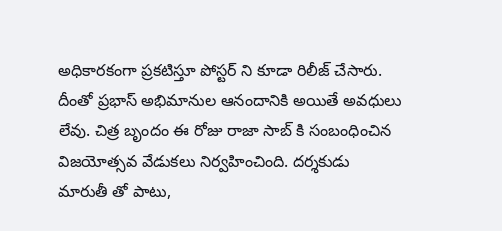అధికారకంగా ప్రకటిస్తూ పోస్టర్ ని కూడా రిలీజ్ చేసారు. దీంతో ప్రభాస్ అభిమానుల ఆనందానికి అయితే అవధులు లేవు. చిత్ర బృందం ఈ రోజు రాజా సాబ్ కి సంబంధించిన విజయోత్సవ వేడుకలు నిర్వహించింది. దర్శకుడు మారుతీ తో పాటు,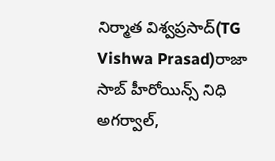నిర్మాత విశ్వప్రసాద్(TG Vishwa Prasad)రాజా సాబ్ హీరోయిన్స్ నిధి అగర్వాల్,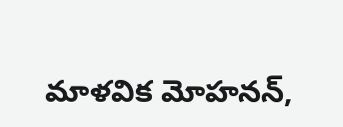మాళవిక మోహనన్,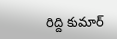రిద్ది కుమార్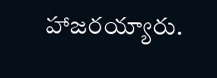హాజరయ్యారు.